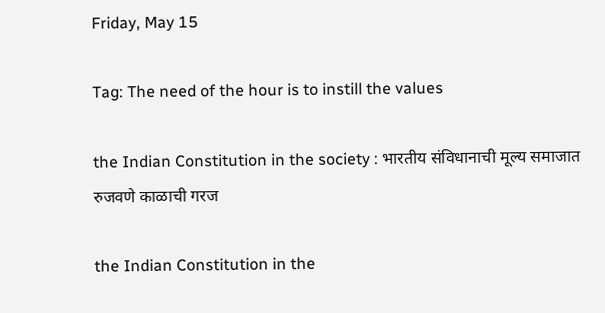Friday, May 15

Tag: The need of the hour is to instill the values

the Indian Constitution in the society : भारतीय संविधानाची मूल्य समाजात रुजवणे काळाची गरज

the Indian Constitution in the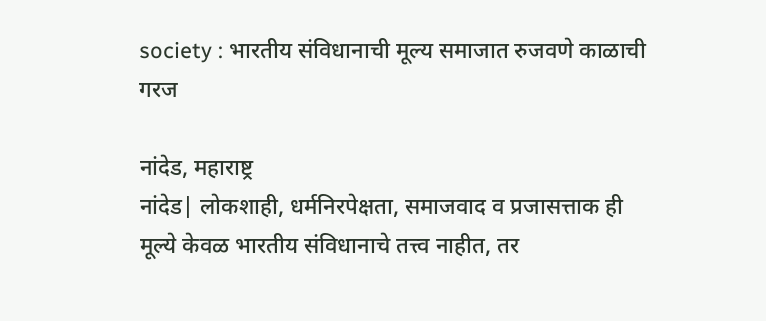society : भारतीय संविधानाची मूल्य समाजात रुजवणे काळाची गरज

नांदेड, महाराष्ट्र
नांदेड| लोकशाही, धर्मनिरपेक्षता, समाजवाद व प्रजासत्ताक ही मूल्ये केवळ भारतीय संविधानाचे तत्त्व नाहीत, तर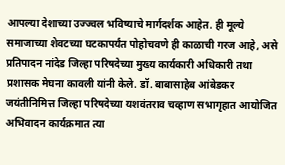आपल्या देशाच्या उज्ज्वल भविष्याचे मार्गदर्शक आहेत. ही मूल्ये समाजाच्या शेवटच्या घटकापर्यंत पोहोचवणे ही काळाची गरज आहे, असे प्रतिपादन नांदेड जिल्हा परिषदेच्‍या मुख्य कार्यकारी अधिकारी तथा प्रशासक मेघना कावली यांनी केले. डॉ. बाबासाहेब आंबेडकर जयंतीनिमित्त जिल्हा परिषदेच्‍या यशवंतराव चव्हाण सभागृहात आयोजित अभिवादन कार्यक्रमात त्या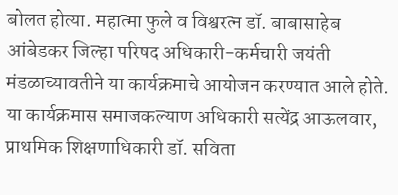बोलत होत्या. महात्मा फुले व विश्वरत्न डॉ. बाबासाहेब आंबेडकर जिल्हा परिषद अधिकारी-कर्मचारी जयंती मंडळाच्यावतीने या कार्यक्रमाचे आयोजन करण्यात आले होते. या कार्यक्रमास समाजकल्याण अधिकारी सत्येंद्र आऊलवार, प्राथमिक शिक्षणाधिकारी डॉ. सविता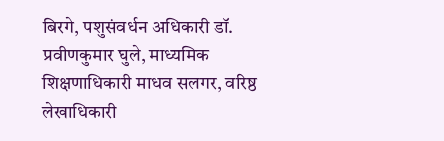बिरगे, पशुसंवर्धन अधिकारी डॉ. प्रवीणकुमार घुले, माध्यमिक शिक्षणाधिकारी माधव सलगर, वरिष्ठ लेखाधिकारी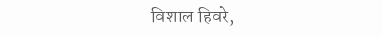विशाल हिवरे,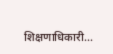शिक्षणाधिकारी...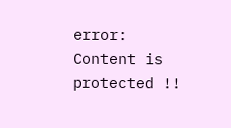error: Content is protected !!